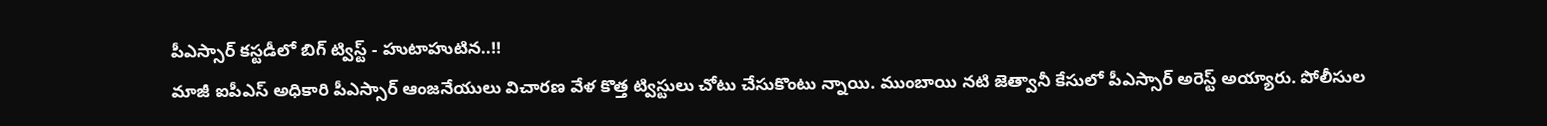పీఎస్సార్ కస్టడీలో బిగ్ ట్విస్ట్ - హుటాహుటిన..!!
మాజీ ఐపీఎస్ అధికారి పీఎస్సార్ ఆంజనేయులు విచారణ వేళ కొత్త ట్విస్టులు చోటు చేసుకొంటు న్నాయి. ముంబాయి నటి జెత్వానీ కేసులో పీఎస్సార్ అరెస్ట్ అయ్యారు. పోలీసుల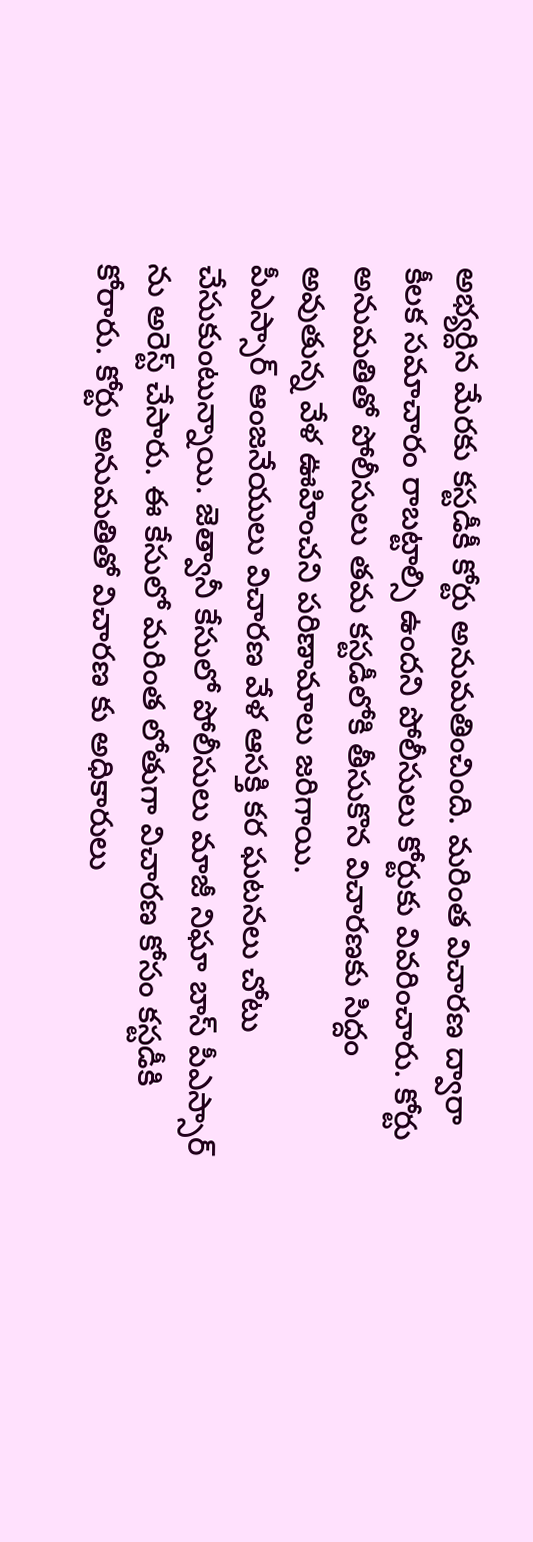అభ్యర్దిన మేరకు కస్టడీకీ కోర్టు అనుమతించింది. మరింత విచారణ ద్వారా కీలక సమాచారం రాబట్టాల్సి ఉందని పోలీసులు కోర్టుకు వివరించారు. కోర్టు అనుమతితో పోలీసులు తమ కస్టడీలోకి తీసుకొన విచారణకు సిద్దం అవుతున్న వేళ ఊహించని పరిణామాలు జరిగాయి.
పీఎస్సార్ ఆంజనేయులు విచారణ వేళ ఆసక్తి కర ఘటనలు చోటు చేసుకుంటున్నాయి. జెత్వానీ కేసులో పోలీసులు మాజీ నిఘా బాస్ పీఎస్సార్ ను అరెస్ట్ చేసారు. ఈ కేసులో మరింత లోతుగా విచారణ కోసం కస్టడీకి కోరారు. కోర్టు అనుమతితో విచారణ కు అధికారులు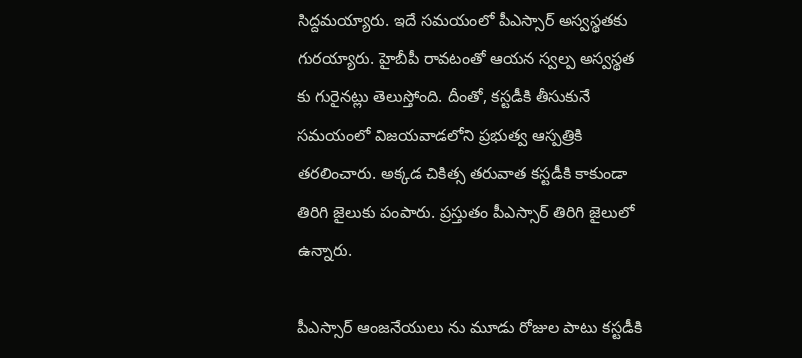సిద్దమయ్యారు. ఇదే సమయంలో పీఎస్సార్ అస్వస్థతకు గురయ్యారు. హైబీపీ రావటంతో ఆయన స్వల్ప అస్వస్థత కు గురైనట్లు తెలుస్తోంది. దీంతో, కస్టడీకి తీసుకునే సమయంలో విజయవాడలోని ప్రభుత్వ ఆస్పత్రికి తరలించారు. అక్కడ చికిత్స తరువాత కస్టడీకి కాకుండా తిరిగి జైలుకు పంపారు. ప్రస్తుతం పీఎస్సార్ తిరిగి జైలులో ఉన్నారు.

పీఎస్సార్ ఆంజనేయులు ను మూడు రోజుల పాటు కస్టడీకి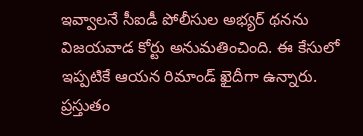ఇవ్వాలనే సీఐడీ పోలీసుల అభ్యర్ థనను విజయవాడ కోర్టు అనుమతించింది. ఈ కేసులో ఇప్పటికే ఆయన రిమాండ్ ఖైదీగా ఉన్నారు. ప్రస్తుతం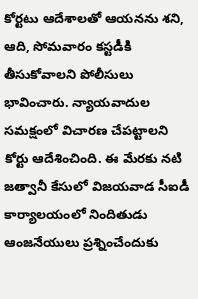కోర్టటు ఆదేశాలతో ఆయనను శని, ఆది, సోమవారం కస్టడీకి తీసుకోవాలని పోలీసులు భావించారు. న్యాయవాదుల సమక్షంలో విచారణ చేపట్టాలని కోర్టు ఆదేశించింది. ఈ మేరకు నటి జత్వానీ కేసులో విజయవాడ సీఐడీ కార్యాలయంలో నిందితుడు ఆంజనేయులు ప్రశ్నించేందుకు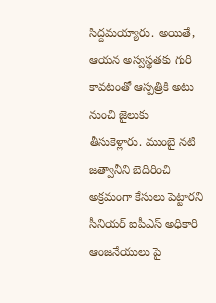సిద్దమయ్యారు. అయితే, ఆయన అస్వస్థతకు గురి కావటంతో ఆస్పత్రికి అటు నుంచి జైలుకు తీసుకెళ్లారు. ముంబై నటి జత్వానీని బెదిరించి అక్రమంగా కేసులు పెట్టారని సీనియర్ ఐపీఎస్ అధికారి ఆంజనేయులు పై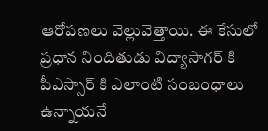ఆరోపణలు వెల్లువెత్తాయి. ఈ కేసులో ప్రధాన నిందితుడు విద్యాసాగర్ కి పీఎస్సార్ కి ఎలాంటి సంబంధాలు ఉన్నాయనే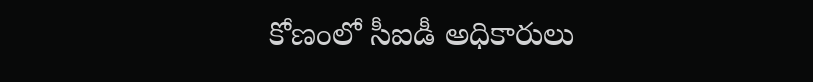కోణంలో సీఐడీ అధికారులు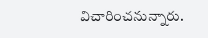విచారించనున్నారు.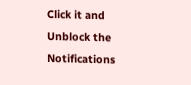Click it and Unblock the Notifications